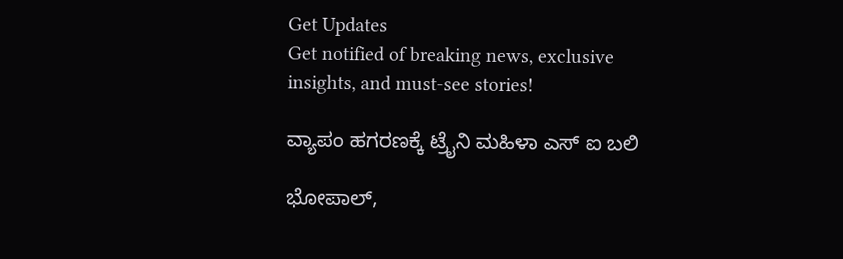Get Updates
Get notified of breaking news, exclusive insights, and must-see stories!

ವ್ಯಾಪಂ ಹಗರಣಕ್ಕೆ ಟ್ರೈನಿ ಮಹಿಳಾ ಎಸ್ ಐ ಬಲಿ

ಭೋಪಾಲ್,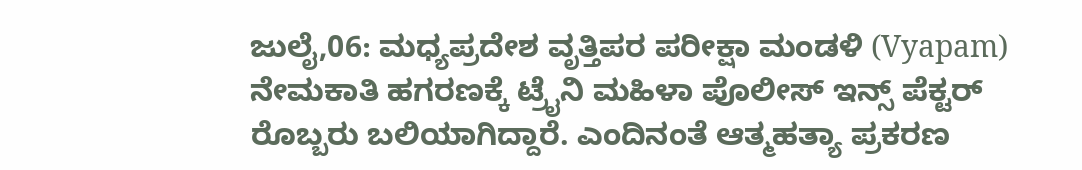ಜುಲೈ,06: ಮಧ್ಯಪ್ರದೇಶ ವೃತ್ತಿಪರ ಪರೀಕ್ಷಾ ಮಂಡಳಿ (Vyapam) ನೇಮಕಾತಿ ಹಗರಣಕ್ಕೆ ಟ್ರೈನಿ ಮಹಿಳಾ ಪೊಲೀಸ್ ಇನ್ಸ್ ಪೆಕ್ಟರ್ ರೊಬ್ಬರು ಬಲಿಯಾಗಿದ್ದಾರೆ. ಎಂದಿನಂತೆ ಆತ್ಮಹತ್ಯಾ ಪ್ರಕರಣ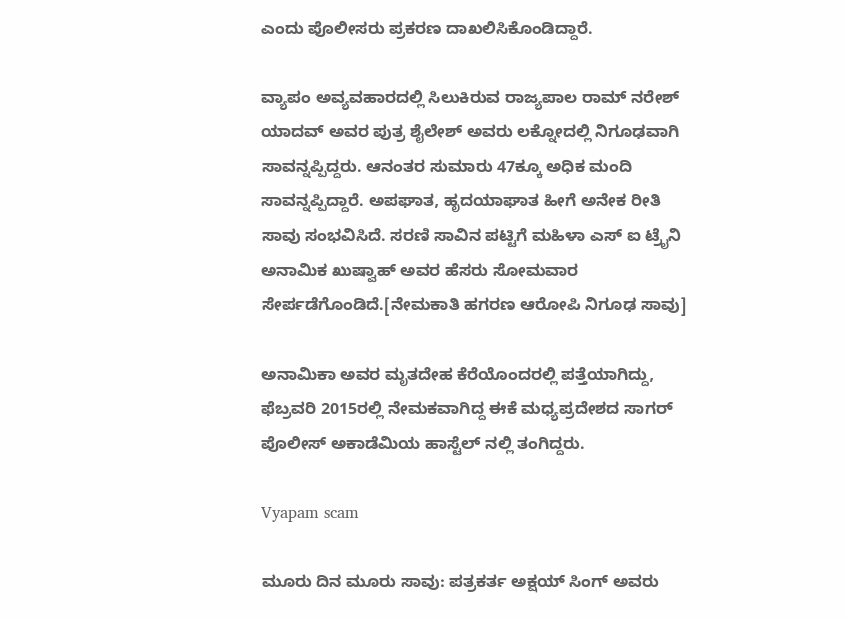ಎಂದು ಪೊಲೀಸರು ಪ್ರಕರಣ ದಾಖಲಿಸಿಕೊಂಡಿದ್ದಾರೆ.

ವ್ಯಾಪಂ ಅವ್ಯವಹಾರದಲ್ಲಿ ಸಿಲುಕಿರುವ ರಾಜ್ಯಪಾಲ ರಾಮ್‌ ನರೇಶ್‌ ಯಾದವ್‌ ಅವರ ಪುತ್ರ ಶೈಲೇಶ್ ಅವರು ಲಕ್ನೋದಲ್ಲಿ ನಿಗೂಢವಾಗಿ ಸಾವನ್ನಪ್ಪಿದ್ದರು. ಆನಂತರ ಸುಮಾರು 47ಕ್ಕೂ ಅಧಿಕ ಮಂದಿ ಸಾವನ್ನಪ್ಪಿದ್ದಾರೆ. ಅಪಘಾತ, ಹೃದಯಾಘಾತ ಹೀಗೆ ಅನೇಕ ರೀತಿ ಸಾವು ಸಂಭವಿಸಿದೆ. ಸರಣಿ ಸಾವಿನ ಪಟ್ಟಿಗೆ ಮಹಿಳಾ ಎಸ್ ಐ ಟ್ರೈನಿ ಅನಾಮಿಕ ಖುಷ್ವಾಹ್ ಅವರ ಹೆಸರು ಸೋಮವಾರ ಸೇರ್ಪಡೆಗೊಂಡಿದೆ.[ನೇಮಕಾತಿ ಹಗರಣ ಆರೋಪಿ ನಿಗೂಢ ಸಾವು]

ಅನಾಮಿಕಾ ಅವರ ಮೃತದೇಹ ಕೆರೆಯೊಂದರಲ್ಲಿ ಪತ್ತೆಯಾಗಿದ್ದು, ಫೆಬ್ರವರಿ 2015ರಲ್ಲಿ ನೇಮಕವಾಗಿದ್ದ ಈಕೆ ಮಧ್ಯಪ್ರದೇಶದ ಸಾಗರ್ ಪೊಲೀಸ್ ಅಕಾಡೆಮಿಯ ಹಾಸ್ಟೆಲ್ ನಲ್ಲಿ ತಂಗಿದ್ದರು.

Vyapam scam

ಮೂರು ದಿನ ಮೂರು ಸಾವು: ಪತ್ರಕರ್ತ ಅಕ್ಷಯ್ ಸಿಂಗ್ ಅವರು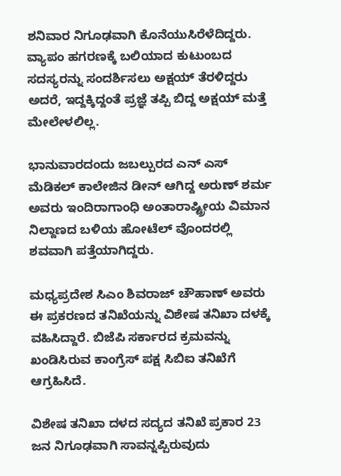ಶನಿವಾರ ನಿಗೂಢವಾಗಿ ಕೊನೆಯುಸಿರೆಳೆದಿದ್ದರು. ವ್ಯಾಪಂ ಹಗರಣಕ್ಕೆ ಬಲಿಯಾದ ಕುಟುಂಬದ ಸದಸ್ಯರನ್ನು ಸಂದರ್ಶಿಸಲು ಅಕ್ಷಯ್ ತೆರಳಿದ್ದರು ಅದರೆ, ಇದ್ದಕ್ಕಿದ್ದಂತೆ ಪ್ರಜ್ಞೆ ತಪ್ಪಿ ಬಿದ್ದ ಅಕ್ಷಯ್ ಮತ್ತೆ ಮೇಲೇಳಲಿಲ್ಲ.

ಭಾನುವಾರದಂದು ಜಬಲ್ಪುರದ ಎನ್ ಎಸ್ ಮೆಡಿಕಲ್ ಕಾಲೇಜಿನ ಡೀನ್ ಆಗಿದ್ದ ಅರುಣ್ ಶರ್ಮ ಅವರು ಇಂದಿರಾಗಾಂಧಿ ಅಂತಾರಾಷ್ಟ್ರೀಯ ವಿಮಾನ ನಿಲ್ದಾಣದ ಬಳಿಯ ಹೋಟೆಲ್ ವೊಂದರಲ್ಲಿ ಶವವಾಗಿ ಪತ್ತೆಯಾಗಿದ್ದರು.

ಮಧ್ಯಪ್ರದೇಶ ಸಿಎಂ ಶಿವರಾಜ್ ಚೌಹಾಣ್ ಅವರು ಈ ಪ್ರಕರಣದ ತನಿಖೆಯನ್ನು ವಿಶೇಷ ತನಿಖಾ ದಳಕ್ಕೆ ವಹಿಸಿದ್ದಾರೆ. ಬಿಜೆಪಿ ಸರ್ಕಾರದ ಕ್ರಮವನ್ನು ಖಂಡಿಸಿರುವ ಕಾಂಗ್ರೆಸ್ ಪಕ್ಷ ಸಿಬಿಐ ತನಿಖೆಗೆ ಆಗ್ರಹಿಸಿದೆ.

ವಿಶೇಷ ತನಿಖಾ ದಳದ ಸದ್ಯದ ತನಿಖೆ ಪ್ರಕಾರ 23 ಜನ ನಿಗೂಢವಾಗಿ ಸಾವನ್ನಪ್ಪಿರುವುದು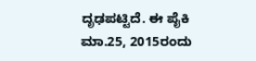ದೃಢಪಟ್ಟಿದೆ. ಈ ಪೈಕಿ ಮಾ.25, 2015ರಂದು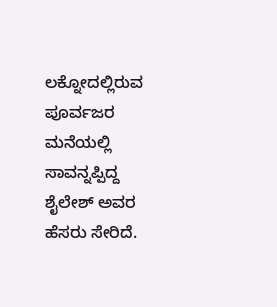ಲಕ್ನೋದಲ್ಲಿರುವ ಪೂರ್ವಜರ ಮನೆಯಲ್ಲಿ ಸಾವನ್ನಪ್ಪಿದ್ದ ಶೈಲೇಶ್ ಅವರ ಹೆಸರು ಸೇರಿದೆ.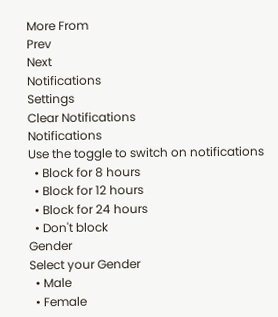More From
Prev
Next
Notifications
Settings
Clear Notifications
Notifications
Use the toggle to switch on notifications
  • Block for 8 hours
  • Block for 12 hours
  • Block for 24 hours
  • Don't block
Gender
Select your Gender
  • Male
  • Female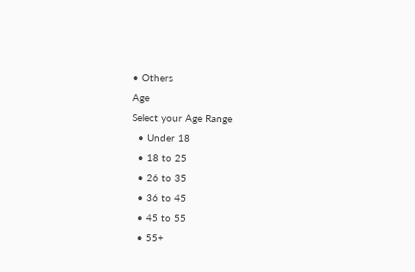• Others
Age
Select your Age Range
  • Under 18
  • 18 to 25
  • 26 to 35
  • 36 to 45
  • 45 to 55
  • 55+